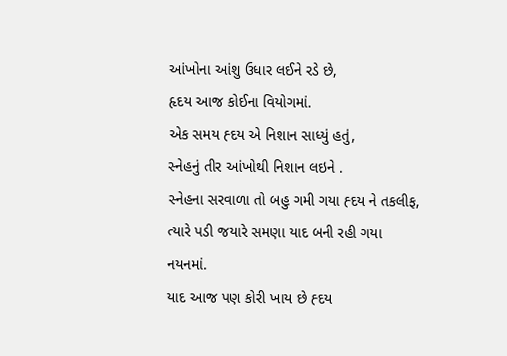આંખોના આંશુ ઉધાર લઈને રડે છે,
હૃદય આજ કોઈના વિયોગમાં.
એક સમય હ્દય એ નિશાન સાધ્યું હતું,
સ્નેહનું તીર આંખોથી નિશાન લઇને .
સ્નેહના સરવાળા તો બહુ ગમી ગયા હ્દય ને તકલીફ,
ત્યારે પડી જયારે સમણા યાદ બની રહી ગયા નયનમાં.
યાદ આજ પણ કોરી ખાય છે હ્દય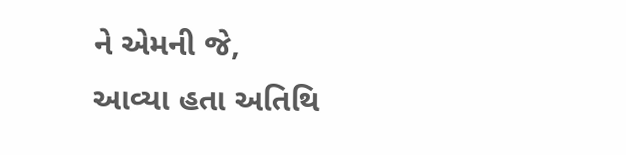ને એમની જે,
આવ્યા હતા અતિથિ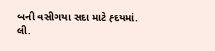બની વસીગયા સદા માટે હ્દયમાં.
લી.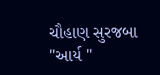ચૌહાણ સુરજબા "આર્ય "